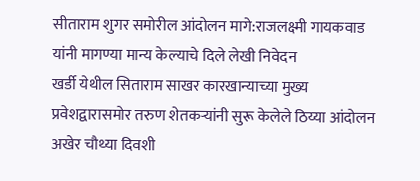सीताराम शुगर समोरील आंदोलन मागे:राजलक्ष्मी गायकवाड यांनी मागण्या मान्य केल्याचे दिले लेखी निवेदन
खर्डी येथील सिताराम साखर कारखान्याच्या मुख्य प्रवेशद्वारासमोर तरुण शेतकऱ्यांनी सुरू केलेले ठिय्या आंदोलन अखेर चौथ्या दिवशी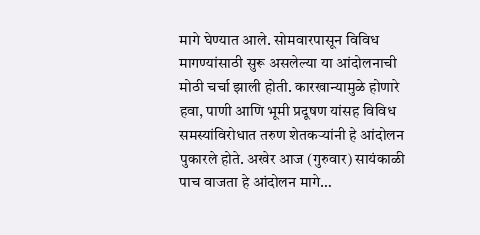मागे घेण्यात आले. सोमवारपासून विविध मागण्यांसाठी सुरू असलेल्या या आंदोलनाची मोठी चर्चा झाली होती. कारखान्यामुळे होणारे हवा, पाणी आणि भूमी प्रदूषण यांसह विविध समस्यांविरोधात तरुण शेतकऱ्यांनी हे आंदोलन पुकारले होते. अखेर आज (गुरुवार) सायंकाळी पाच वाजता हे आंदोलन मागे…